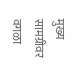मुख्य सामग्रीवर वगळा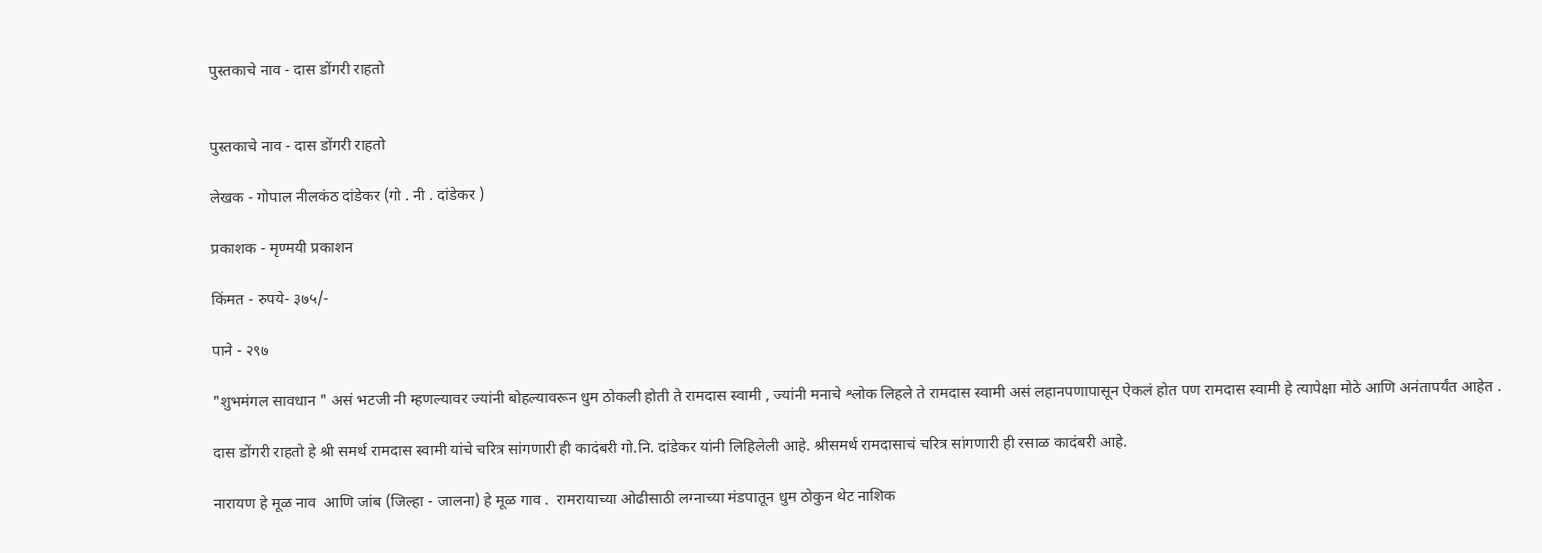पुस्तकाचे नाव - दास डोंगरी राहतो


पुस्तकाचे नाव - दास डोंगरी राहतो

लेखक - गोपाल नीलकंठ दांडेकर (गो . नी . दांडेकर )

प्रकाशक - मृण्मयी प्रकाशन

किंमत - रुपये- ३७५/-

पाने - २९७

"शुभमंगल सावधान " असं भटजी नी म्हणल्यावर ज्यांनी बोहल्यावरून धुम ठोकली होती ते रामदास स्वामी , ज्यांनी मनाचे श्लोक लिहले ते रामदास स्वामी असं लहानपणापासून ऐकलं होत पण रामदास स्वामी हे त्यापेक्षा मोठे आणि अनंतापर्यंत आहेत .

दास डोंगरी राहतो हे श्री समर्थ रामदास स्वामी यांचे चरित्र सांगणारी ही कादंबरी गो.नि. दांडेकर यांनी लिहिलेली आहे. श्रीसमर्थ रामदासाचं चरित्र सांगणारी ही रसाळ कादंबरी आहे.

नारायण हे मूळ नाव  आणि जांब (जिल्हा - जालना) हे मूळ गाव .  रामरायाच्या ओढीसाठी लग्नाच्या मंडपातून धुम ठोकुन थेट नाशिक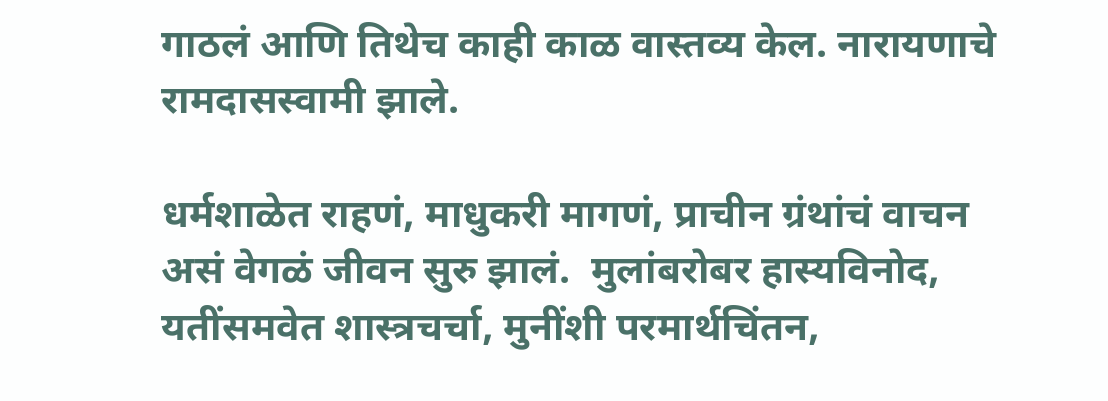गाठलं आणि तिथेच काही काळ वास्तव्य केल. नारायणाचे रामदासस्वामी झाले.

धर्मशाळेत राहणं, माधुकरी मागणं, प्राचीन ग्रंथांचं वाचन असं वेगळं जीवन सुरु झालं.  मुलांबरोबर हास्यविनोद, यतींसमवेत शास्त्रचर्चा, मुनींशी परमार्थचिंतन,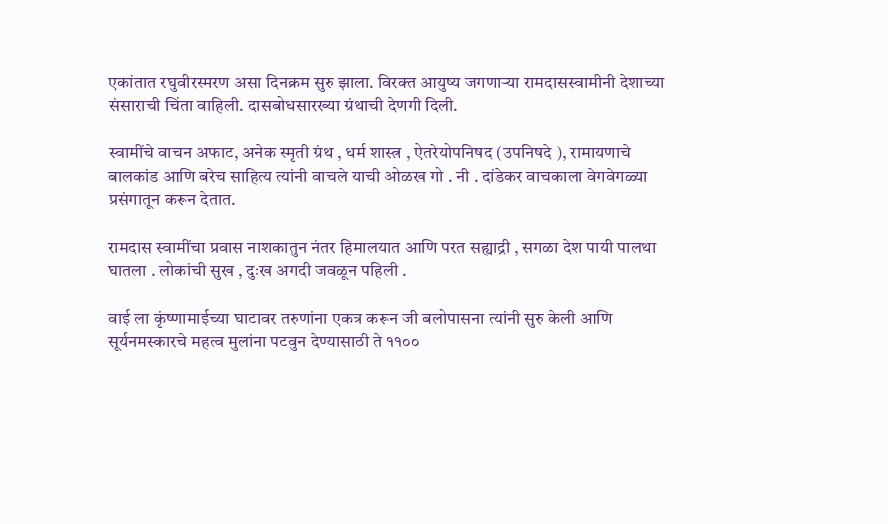एकांतात रघुवीरस्मरण असा दिनक्रम सुरु झाला. विरक्त आयुष्य जगणाऱ्या रामदासस्वामीनी देशाच्या संसाराची चिंता वाहिली. दासबोधसारख्या ग्रंथाची देणगी दिली.

स्वामींचे वाचन अफाट, अनेक स्मृती ग्रंथ , धर्म शास्त्र , ऐतरेयोपनिषद (उपनिषदे ), रामायणाचे बालकांड आणि बरेच साहित्य त्यांनी वाचले याची ओळख गो . नी . दांडेकर वाचकाला वेगवेगळ्या प्रसंगातून करून देतात.

रामदास स्वामींचा प्रवास नाशकातुन नंतर हिमालयात आणि परत सह्याद्री , सगळा देश पायी पालथा घातला . लोकांची सुख , दुःख अगदी जवळून पहिली .

वाई ला कृंष्णामाईच्या घाटावर तरुणांना एकत्र करून जी बलोपासना त्यांनी सुरु केली आणि सूर्यनमस्कारचे महत्व मुलांना पटवुन देण्यासाठी ते ११००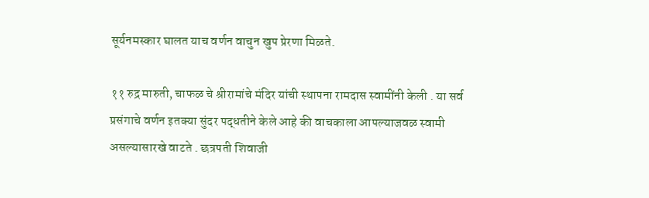सूर्यनमस्कार घालत याच वर्णन वाचुन खुप प्रेरणा मिळते.

११ रुद्र मारुती, चाफळ चे श्रीरामांचे मंदिर यांची स्थापना रामदास स्वामींनी केली . या सर्व प्रसंगाचे वर्णन इतक्या सुंदर पद्धतीने केले आहे की वाचकाला आपल्याजवळ स्वामी असल्यासारखे वाटते . छत्रपती शिवाजी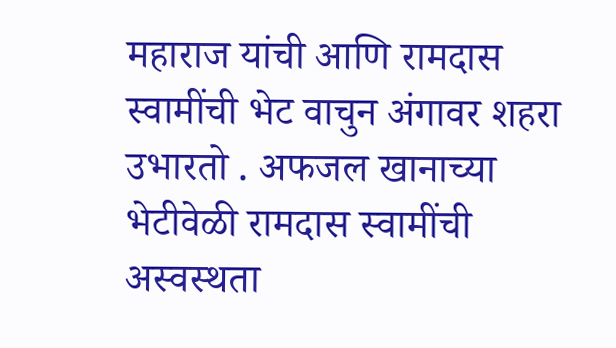महाराज यांची आणि रामदास स्वामींची भेट वाचुन अंगावर शहरा उभारतो . अफजल खानाच्या भेटीवेळी रामदास स्वामींची अस्वस्थता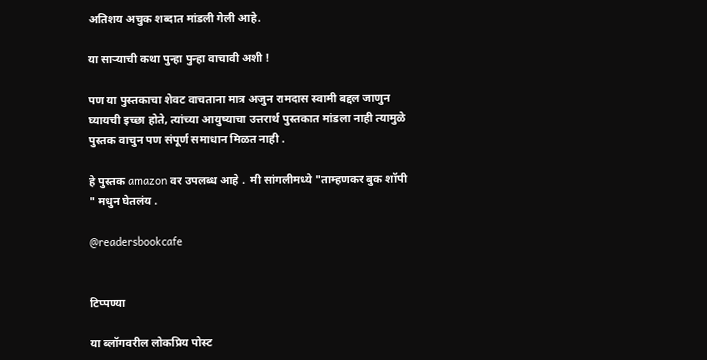अतिशय अचुक शब्दात मांडली गेली आहे.

या साऱ्याची कथा पुन्हा पुन्हा वाचावी अशी !

पण या पुस्तकाचा शेवट वाचताना मात्र अजुन रामदास स्वामी बद्दल जाणुन घ्यायची इच्छा होते, त्यांच्या आयुष्याचा उत्तरार्थ पुस्तकात मांडला नाही त्यामुळे पुस्तक वाचुन पण संपूर्ण समाधान मिळत नाही .

हे पुस्तक amazon वर उपलब्ध आहे .  मी सांगलीमध्ये "ताम्हणकर बुक शॉपी " मधुन घेतलंय .

@readersbookcafe


टिप्पण्या

या ब्लॉगवरील लोकप्रिय पोस्ट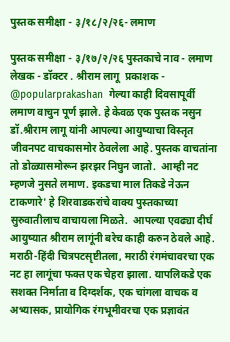पुस्तक समीक्षा - ३/१८/२/२६- लमाण

पुस्तक समीक्षा - ३/१७/२/२६ पुस्तकाचे नाव - लमाण  लेखक - डॉक्टर . श्रीराम लागू  प्रकाशक - @popularprakashan  गेल्या काही दिवसापूर्वी लमाण वाचुन पूर्ण झाले. हे केवळ एक पुस्तक नसुन  डॉ.श्रीराम लागू यांनी आपल्या आयुष्याचा विस्तृत जीवनपट वाचकासमोर ठेवलेला आहे. पुस्तक वाचतांना तो डोळ्यासमोरून झरझर निघुन जातो.  आम्ही नट म्हणजे नुसते लमाण. इकडचा माल तिकडे नेऊन टाकणारे' हे शिरवाडकरांचे वाक्य पुस्तकाच्या सुरुवातीलाच वाचायला मिळते.  आपल्या एवढ्या दीर्घ आयुष्यात श्रीराम लागूंनी बरेच काही करुन ठेवले आहे.  मराठी-हिंदी चित्रपटसृष्टीतला, मराठी रंगमंचावरचा एक नट हा लागूंचा फक्त एक चेहरा झाला. यापलिकडे एक सशक्त निर्माता व दिग्दर्शक, एक चांगला वाचक व अभ्यासक, प्रायोगिक रंगभूमीवरचा एक प्रज्ञावंत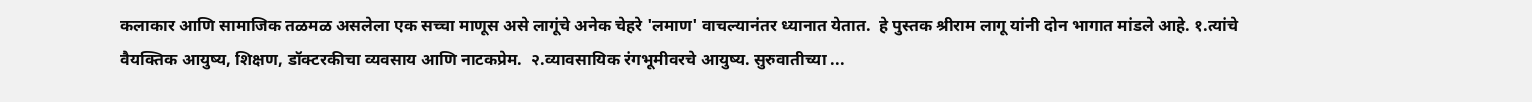कलाकार आणि सामाजिक तळमळ असलेला एक सच्चा माणूस असे लागूंचे अनेक चेहरे 'लमाण' वाचल्यानंतर ध्यानात येतात.  हे पुस्तक श्रीराम लागू यांनी दोन भागात मांडले आहे. १.त्यांचे वैयक्तिक आयुष्य, शिक्षण, डॉक्टरकीचा व्यवसाय आणि नाटकप्रेम.  २.व्यावसायिक रंगभूमीवरचे आयुष्य. सुरुवातीच्या ...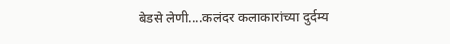बेडसे लेणी....कलंदर कलाकारांच्या दुर्दम्य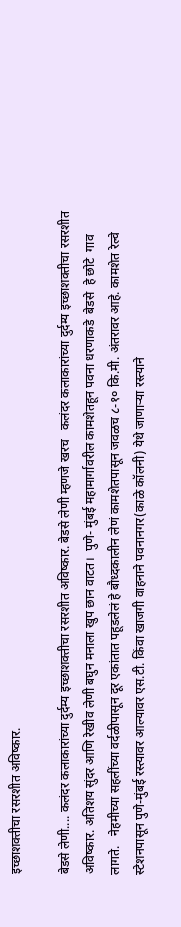इच्छाशक्तीचा रसरशीत अविष्कार.

बेडसे लेणी.... कलंदर कलाकारांच्या दुर्दम्य इच्छाशक्तीचा रसरशीत अविष्कार. बेडसे लेणी म्हणजे खरच   कलंदर कलाकारांच्या दुर्दम्य इच्छाशक्तीचा रसरशीत अविष्कार. अतिशय सुंदर आणि रेखीव लेणी बघुन मनाला खुप छान वाटत।  पुणे- मुंबई महामार्गावरील कामशेतहून पवना धरणाकडे  बेडसे  हे छोटे  गाव लागते.   नेहमीच्या सहलींच्या वर्दळीपासून दूर एकांतात पहूडलेलं हे बौध्दकालीन लेणं कामशेतपासून जवळच ८-१० कि.मी. अंतरावर आहे. कामशेत रेल्वे स्टेशनपासून पुणे-मुंबई रस्त्यावर आल्यावर एस.टी. किंवा खाजगी वाहनाने पवनानगर(काळे कॉलनी) येथे जाणार्‍या रस्त्याने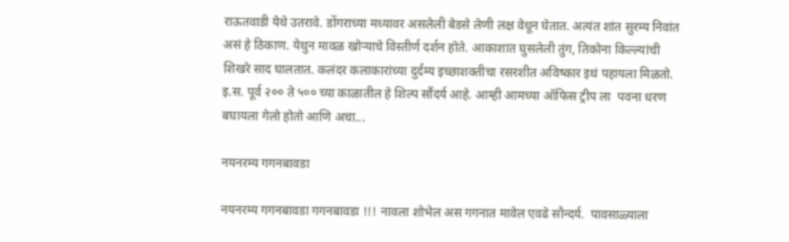राऊतवाडी येथे उतरावे. डोंगराच्या मध्यावर असलेली बेडसे लेणी लक्ष वेधून घेतात. अत्यंत शांत सुरम्य निवांत असं हे ठिकाण. येथुन मावळ खोर्‍याचे विस्तीर्ण दर्शन होते. आकाशात घुसलेली तुंग, तिकोना किल्ल्यांची शिखरे साद घालतात. कलंदर कलाकारांच्या दुर्दम्य इच्छाशक्तीचा रसरशीत अविष्कार इथं पहायला मिळतो. इ.स. पूर्व २०० ते ५०० च्या काळातील हे शिल्प सौंदर्य आहे. आम्ही आमच्या ऑफिस ट्रीप ला  पवना धरण बघायला गेलो होतो आणि अचा...

नयनरम्य गगनबावडा

नयनरम्य गगनबावडा गगनबावडा !!! नावला शोभेल अस गगनात मावेल एवढे सौन्दर्य.  पावसाळ्याला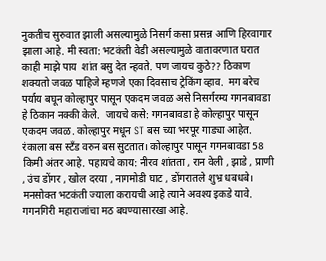नुकतीच सुरुवात झाली असल्यामुळे निसर्ग कसा प्रसन्न आणि हिरवागार झाला आहे. मी स्वता: भटकंती वेडी असल्यामुळे वातावरणात घरात काही माझे पाय  शांत बसु देत न्हवते. पण जायच कुठे?? ठिकाण शक्यतो जवळ पाहिजे म्हणजे एका दिवसाच ट्रेकिंग व्हाव.  मग बरेच पर्याय बघून कोल्हापुर पासून एकदम जवळ असे निसर्गरम्य गगनबावडा हे ठिकान नक्की केले.  जायचे कसे: गगनबावडा हे कोल्हापुर पासून एकदम जवळ. कोल्हापुर मधून ST बस च्या भरपूर गाड्या आहेत. रंकाला बस स्टॅंड वरुन बस सुटतात। कोल्हापुर पासून गगनबावडा 58 किमी अंतर आहे. पहायचे काय: नीरव शांतता , रान वेली , झाडे , प्राणी , उंच डोंगर , खोल दरया , नागमोडी घाट , डोंगरातले शुभ्र धबधबे। मनसोक्त भटकंती ज्याला करायची आहे त्याने अवश्य इकडे यावे.  गगनगिरी महाराजांचा मठ बघण्यासारखा आहे.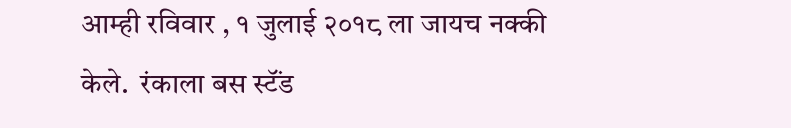आम्ही रविवार , १ जुलाई २०१८ ला जायच नक्की केले.  रंकाला बस स्टॅंड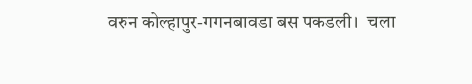वरुन कोल्हापुर-गगनबावडा बस पकडली।  चला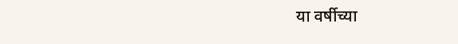या वर्षीच्या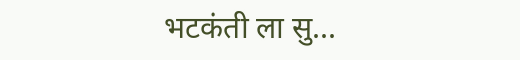भटकंती ला सु...